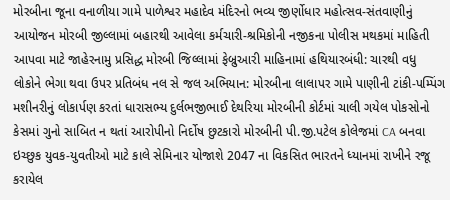મોરબીના જૂના વનાળીયા ગામે પાળેશ્વર મહાદેવ મંદિરનો ભવ્ય જીર્ણોધાર મહોત્સવ-સંતવાણીનું આયોજન મોરબી જીલ્લામાં બહારથી આવેલા કર્મચારી-શ્રમિકોની નજીકના પોલીસ મથકમાં માહિતી આપવા માટે જાહેરનામુ પ્રસિદ્ધ મોરબી જિલ્લામાં ફેબ્રુઆરી માહિનામાં હથિયારબંધી: ચારથી વધુ લોકોને ભેગા થવા ઉપર પ્રતિબંધ નલ સે જલ અભિયાન: મોરબીના લાલાપર ગામે પાણીની ટાંકી-પમ્પિંગ મશીનરીનું લોકાર્પણ કરતાં ધારાસભ્ય દુર્લભજીભાઈ દેથરિયા મોરબીની કોર્ટમાં ચાલી ગયેલ પોકસોનો કેસમાં ગુનો સાબિત ન થતાં આરોપીનો નિર્દોષ છુટકારો મોરબીની પી.જી.પટેલ કોલેજમાં CA બનવા ઇચ્છુક યુવક-યુવતીઓ માટે કાલે સેમિનાર યોજાશે 2047 ના વિકસિત ભારતને ધ્યાનમાં રાખીને રજૂ કરાયેલ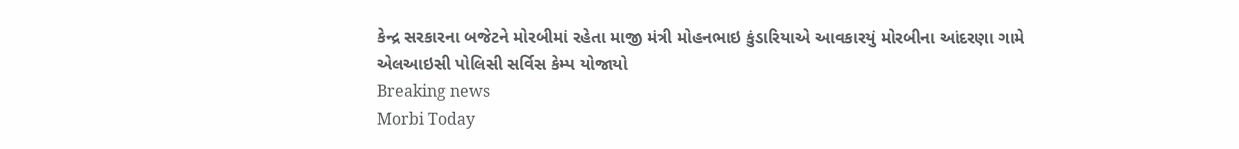કેન્દ્ર સરકારના બજેટને મોરબીમાં રહેતા માજી મંત્રી મોહનભાઇ કુંડારિયાએ આવકારયું મોરબીના આંદરણા ગામે એલઆઇસી પોલિસી સર્વિસ કેમ્પ યોજાયો
Breaking news
Morbi Today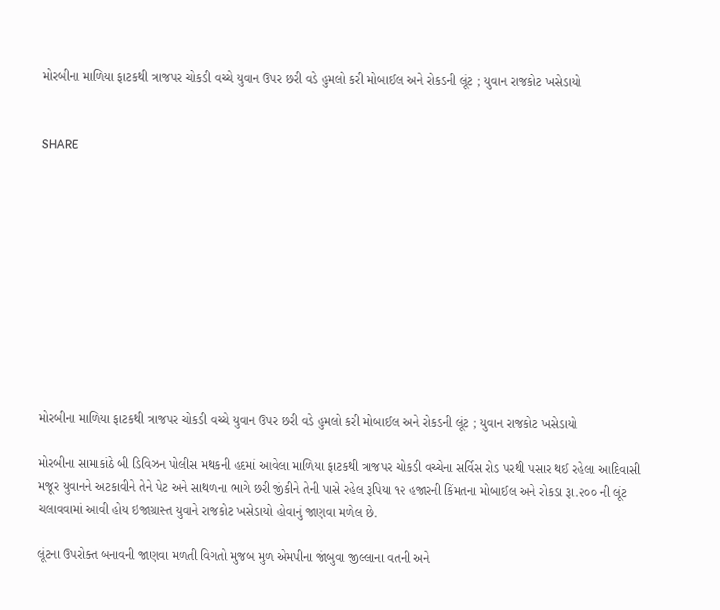મોરબીના માળિયા ફાટકથી ત્રાજપર ચોકડી વચ્ચે યુવાન ઉપર છરી વડે હુમલો કરી મોબાઈલ અને રોકડની લૂંટ ; યુવાન રાજકોટ ખસેડાયો


SHARE











મોરબીના માળિયા ફાટકથી ત્રાજપર ચોકડી વચ્ચે યુવાન ઉપર છરી વડે હુમલો કરી મોબાઈલ અને રોકડની લૂંટ ; યુવાન રાજકોટ ખસેડાયો

મોરબીના સામાકાંઠે બી ડિવિઝન પોલીસ મથકની હદમાં આવેલા માળિયા ફાટકથી ત્રાજપર ચોકડી વચ્ચેના સર્વિસ રોડ પરથી પસાર થઈ રહેલા આદિવાસી મજૂર યુવાનને અટકાવીને તેને પેટ અને સાથળના ભાગે છરી જીંકીને તેની પાસે રહેલ રૂપિયા ૧૨ હજારની કિંમતના મોબાઈલ અને રોકડા રૂા.૨૦૦ ની લૂંટ ચલાવવામાં આવી હોય ઇજાગ્રાસ્ત યુવાને રાજકોટ ખસેડાયો હોવાનું જાણવા મળેલ છે.

લૂંટના ઉપરોક્ત બનાવની જાણવા મળતી વિગતો મુજબ મુળ એમપીના જાંબુવા જીલ્લાના વતની અને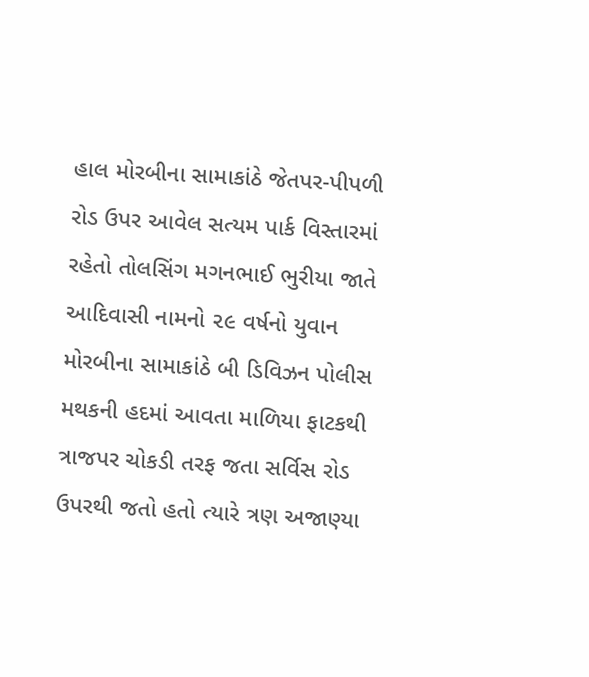હાલ મોરબીના સામાકાંઠે જેતપર-પીપળી રોડ ઉપર આવેલ સત્યમ પાર્ક વિસ્તારમાં રહેતો તોલસિંગ મગનભાઈ ભુરીયા જાતે આદિવાસી નામનો ૨૯ વર્ષનો યુવાન મોરબીના સામાકાંઠે બી ડિવિઝન પોલીસ મથકની હદમાં આવતા માળિયા ફાટકથી ત્રાજપર ચોકડી તરફ જતા સર્વિસ રોડ ઉપરથી જતો હતો ત્યારે ત્રણ અજાણ્યા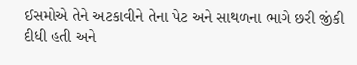ઈસમોએ તેને અટકાવીને તેના પેટ અને સાથળના ભાગે છરી જીંકી દીધી હતી અને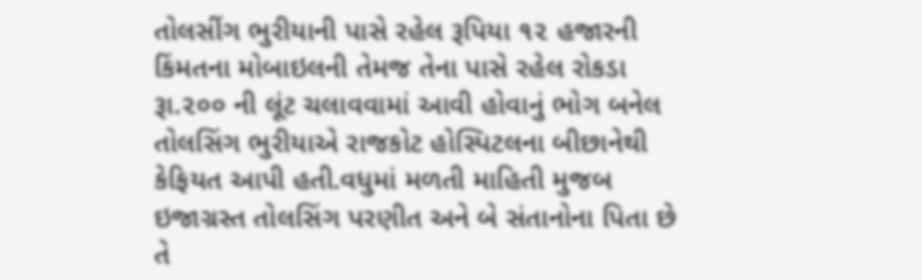તોલસીંગ ભુરીયાની પાસે રહેલ રૂપિયા ૧૨ હજારની કિંમતના મોબાઇલની તેમજ તેના પાસે રહેલ રોકડા રૂા.૨૦૦ ની લૂંટ ચલાવવામાં આવી હોવાનું ભોગ બનેલ તોલસિંગ ભુરીયાએ રાજકોટ હોસ્પિટલના બીછાનેથી કેફિયત આપી હતી.વધુમાં મળતી માહિતી મુજબ ઇજાગ્રસ્ત તોલસિંગ પરણીત અને બે સંતાનોના પિતા છે તે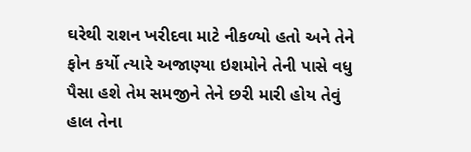ઘરેથી રાશન ખરીદવા માટે નીકળ્યો હતો અને તેને ફોન કર્યો ત્યારે અજાણ્યા ઇશમોને તેની પાસે વધુ પૈસા હશે તેમ સમજીને તેને છરી મારી હોય તેવું હાલ તેના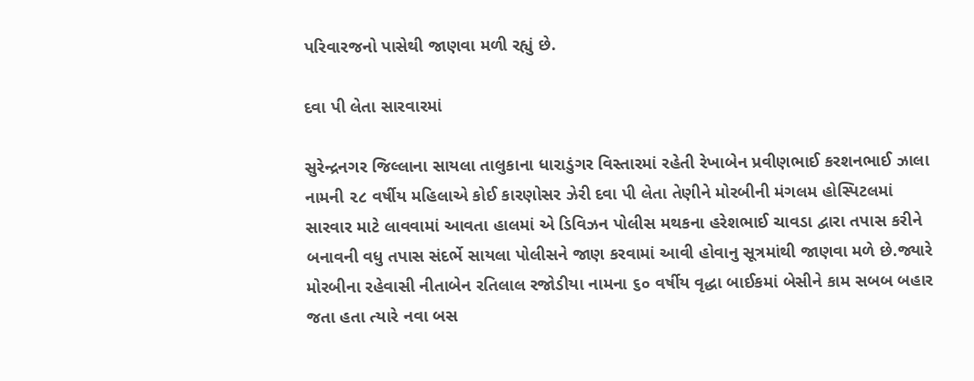પરિવારજનો પાસેથી જાણવા મળી રહ્યું છે.

દવા પી લેતા સારવારમાં

સુરેન્દ્રનગર જિલ્લાના સાયલા તાલુકાના ધારાડુંગર વિસ્તારમાં રહેતી રેખાબેન પ્રવીણભાઈ કરશનભાઈ ઝાલા નામની ૨૮ વર્ષીય મહિલાએ કોઈ કારણોસર ઝેરી દવા પી લેતા તેણીને મોરબીની મંગલમ હોસ્પિટલમાં સારવાર માટે લાવવામાં આવતા હાલમાં એ ડિવિઝન પોલીસ મથકના હરેશભાઈ ચાવડા દ્વારા તપાસ કરીને બનાવની વધુ તપાસ સંદર્ભે સાયલા પોલીસને જાણ કરવામાં આવી હોવાનુ સૂત્રમાંથી જાણવા મળે છે.જ્યારે મોરબીના રહેવાસી નીતાબેન રતિલાલ રજોડીયા નામના ૬૦ વર્ષીય વૃદ્ધા બાઈકમાં બેસીને કામ સબબ બહાર જતા હતા ત્યારે નવા બસ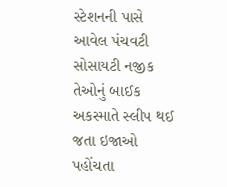સ્ટેશનની પાસે આવેલ પંચવટી સોસાયટી નજીક તેઓનું બાઈક અકસ્માતે સ્લીપ થઈ જતા ઇજાઓ પહોંચતા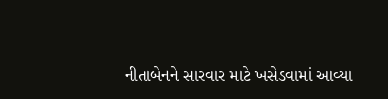નીતાબેનને સારવાર માટે ખસેડવામાં આવ્યા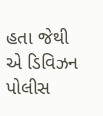હતા જેથી એ ડિવિઝન પોલીસ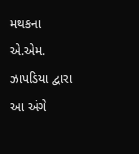મથકના એ.એમ. ઝાપડિયા દ્વારા આ અંગે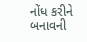નોંધ કરીને બનાવની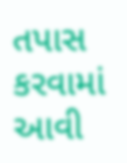તપાસ કરવામાં આવી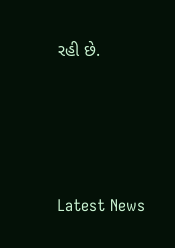રહી છે.






Latest News